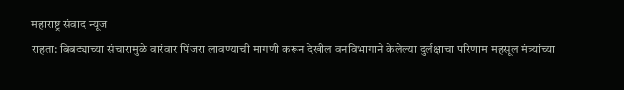महाराष्ट्र संवाद न्यूज
राहता: बिबट्याच्या संचारामुळे वारंवार पिंजरा लावण्याची मागणी करून देखील वनविभागाने केलेल्या दुर्लक्षाचा परिणाम महसूल मंत्र्यांच्या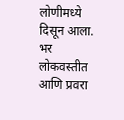लोणीमध्ये दिसून आला. भर लोकवस्तीत आणि प्रवरा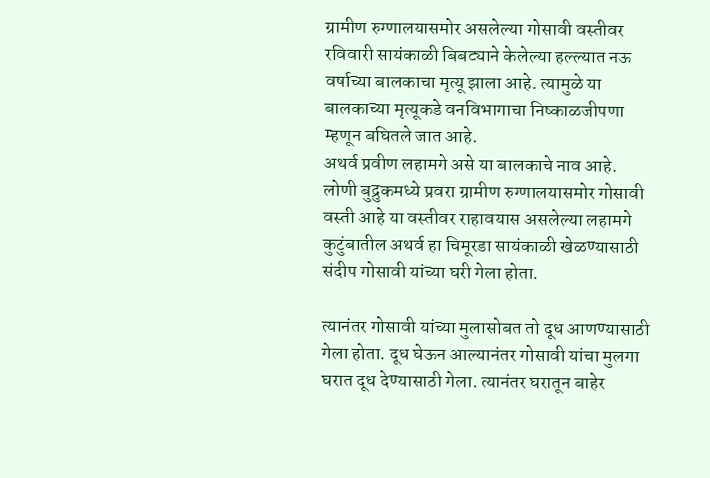ग्रामीण रुग्णालयासमोर असलेल्या गोसावी वस्तीवर रविवारी सायंकाळी बिबट्याने केलेल्या हल्ल्यात नऊ वर्षाच्या बालकाचा मृत्यू झाला आहे. त्यामुळे या बालकाच्या मृत्यूकडे वनविभागाचा निष्काळजीपणा म्हणून बघितले जात आहे.
अथर्व प्रवीण लहामगे असे या बालकाचे नाव आहे. लोणी बुद्रुकमध्ये प्रवरा ग्रामीण रुग्णालयासमोर गोसावी वस्ती आहे या वस्तीवर राहावयास असलेल्या लहामगे कुटुंबातील अथर्व हा चिमूरडा सायंकाळी खेळण्यासाठी संदीप गोसावी यांच्या घरी गेला होता.

त्यानंतर गोसावी यांच्या मुलासोबत तो दूध आणण्यासाठी गेला होता. दूध घेऊन आल्यानंतर गोसावी यांचा मुलगा घरात दूध देण्यासाठी गेला. त्यानंतर घरातून बाहेर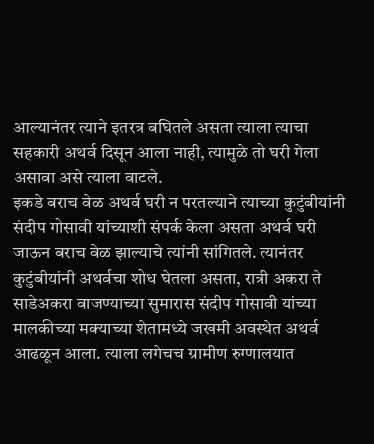आल्यानंतर त्याने इतरत्र बघितले असता त्याला त्याचा सहकारी अथर्व दिसून आला नाही, त्यामुळे तो घरी गेला असावा असे त्याला वाटले.
इकडे बराच वेळ अथर्व घरी न परतल्याने त्याच्या कुटुंबीयांनी संदीप गोसावी यांच्याशी संपर्क केला असता अथर्व घरी जाऊन बराच वेळ झाल्याचे त्यांनी सांगितले. त्यानंतर कुटुंबीयांनी अथर्वचा शोध घेतला असता, रात्री अकरा ते साडेअकरा वाजण्याच्या सुमारास संदीप गोसावी यांच्या मालकीच्या मक्याच्या शेतामध्ये जखमी अवस्थेत अथर्व आढळून आला. त्याला लगेचच ग्रामीण रुग्णालयात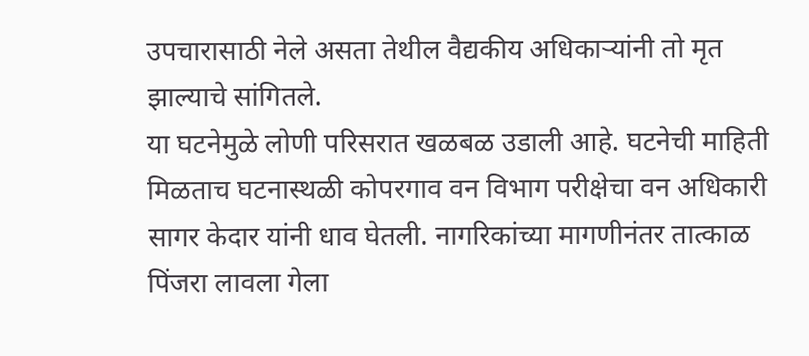उपचारासाठी नेले असता तेथील वैद्यकीय अधिकाऱ्यांनी तो मृत झाल्याचे सांगितले.
या घटनेमुळे लोणी परिसरात खळबळ उडाली आहे. घटनेची माहिती मिळताच घटनास्थळी कोपरगाव वन विभाग परीक्षेचा वन अधिकारी सागर केदार यांनी धाव घेतली. नागरिकांच्या मागणीनंतर तात्काळ पिंजरा लावला गेला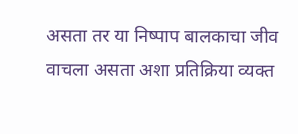असता तर या निष्पाप बालकाचा जीव वाचला असता अशा प्रतिक्रिया व्यक्त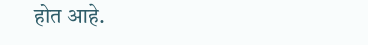होत आहे.